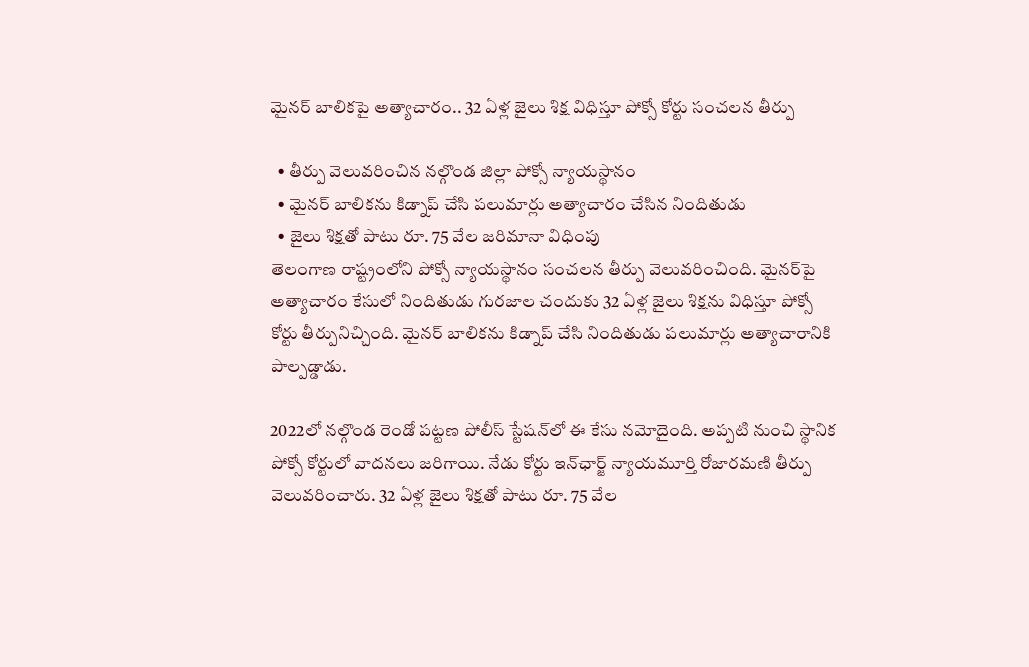మైనర్ బాలికపై అత్యాచారం.. 32 ఏళ్ల జైలు శిక్ష విధిస్తూ పోక్సో కోర్టు సంచలన తీర్పు

  • తీర్పు వెలువరించిన నల్గొండ జిల్లా పోక్సో న్యాయస్థానం
  • మైనర్ బాలికను కిడ్నాప్ చేసి పలుమార్లు అత్యాచారం చేసిన నిందితుడు
  • జైలు శిక్షతో పాటు రూ. 75 వేల జరిమానా విధింపు
తెలంగాణ రాష్ట్రంలోని పోక్సో న్యాయస్థానం సంచలన తీర్పు వెలువరించింది. మైనర్‌పై అత్యాచారం కేసులో నిందితుడు గురజాల చందుకు 32 ఏళ్ల జైలు శిక్షను విధిస్తూ పోక్సో కోర్టు తీర్పునిచ్చింది. మైనర్ బాలికను కిడ్నాప్ చేసి నిందితుడు పలుమార్లు అత్యాచారానికి పాల్పడ్డాడు.

2022లో నల్గొండ రెండో పట్టణ పోలీస్ స్టేషన్‌లో ఈ కేసు నమోదైంది. అప్పటి నుంచి స్థానిక పోక్సో కోర్టులో వాదనలు జరిగాయి. నేడు కోర్టు ఇన్‌ఛార్జ్ న్యాయమూర్తి రోజారమణి తీర్పు వెలువరించారు. 32 ఏళ్ల జైలు శిక్షతో పాటు రూ. 75 వేల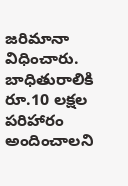జరిమానా విధించారు. బాధితురాలికి రూ.10 లక్షల పరిహారం అందించాలని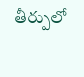తీర్పులో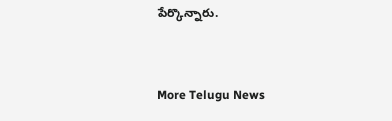పేర్కొన్నారు.


More Telugu News